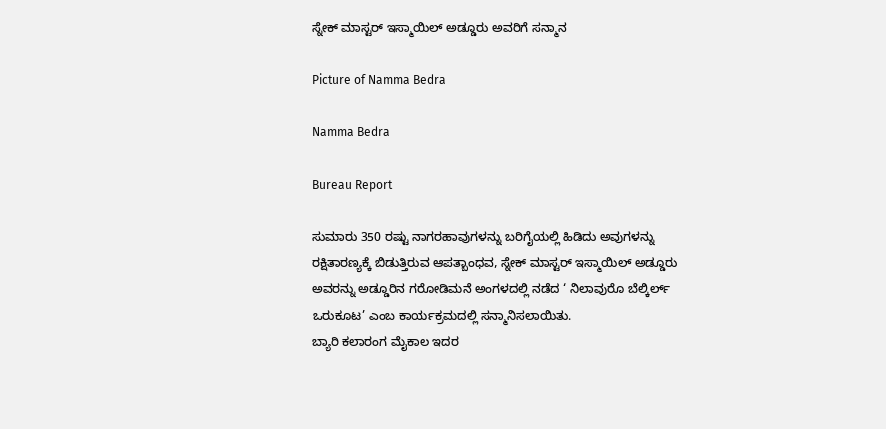ಸ್ನೇಕ್ ಮಾಸ್ಟರ್ ಇಸ್ಮಾಯಿಲ್ ಅಡ್ಡೂರು ಅವರಿಗೆ ಸನ್ಮಾನ

Picture of Namma Bedra

Namma Bedra

Bureau Report

ಸುಮಾರು 350 ರಷ್ಟು ನಾಗರಹಾವುಗಳನ್ನು ಬರಿಗೈಯಲ್ಲಿ ಹಿಡಿದು ಅವುಗಳನ್ನು ರಕ್ಷಿತಾರಣ್ಯಕ್ಕೆ ಬಿಡುತ್ತಿರುವ ಆಪತ್ಬಾಂಧವ, ಸ್ನೇಕ್ ಮಾಸ್ಟರ್ ಇಸ್ಮಾಯಿಲ್ ಅಡ್ಡೂರು ಅವರನ್ನು ಅಡ್ಡೂರಿನ ಗರೋಡಿಮನೆ ಅಂಗಳದಲ್ಲಿ ನಡೆದ ‘ ನಿಲಾವುರೊ ಬೆಲ್ಕಿರ್ಲ್ ಒರುಕೂಟ’ ಎಂಬ ಕಾರ್ಯಕ್ರಮದಲ್ಲಿ ಸನ್ಮಾನಿಸಲಾಯಿತು.
ಬ್ಯಾರಿ ಕಲಾರಂಗ ಮೈಕಾಲ ಇದರ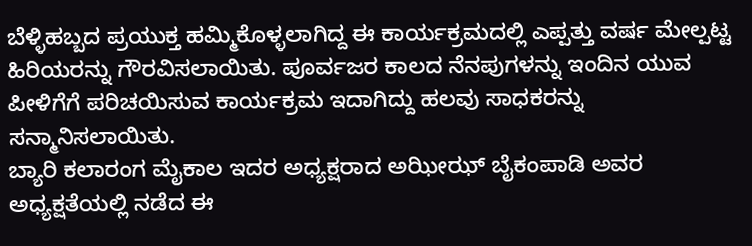ಬೆಳ್ಳಿಹಬ್ಬದ ಪ್ರಯುಕ್ತ ಹಮ್ಮಿಕೊಳ್ಳಲಾಗಿದ್ದ ಈ ಕಾರ್ಯಕ್ರಮದಲ್ಲಿ ಎಪ್ಪತ್ತು ವರ್ಷ ಮೇಲ್ಪಟ್ಟ ಹಿರಿಯರನ್ನು ಗೌರವಿಸಲಾಯಿತು. ಪೂರ್ವಜರ ಕಾಲದ ನೆನಪುಗಳನ್ನು ಇಂದಿನ ಯುವ ಪೀಳಿಗೆಗೆ ಪರಿಚಯಿಸುವ ಕಾರ್ಯಕ್ರಮ ಇದಾಗಿದ್ದು ಹಲವು ಸಾಧಕರನ್ನು ಸನ್ಮಾನಿಸಲಾಯಿತು.
ಬ್ಯಾರಿ ಕಲಾರಂಗ ಮೈಕಾಲ ಇದರ ಅಧ್ಯಕ್ಷರಾದ ಅಝೀಝ್ ಬೈಕಂಪಾಡಿ ಅವರ ಅಧ್ಯಕ್ಷತೆಯಲ್ಲಿ ನಡೆದ ಈ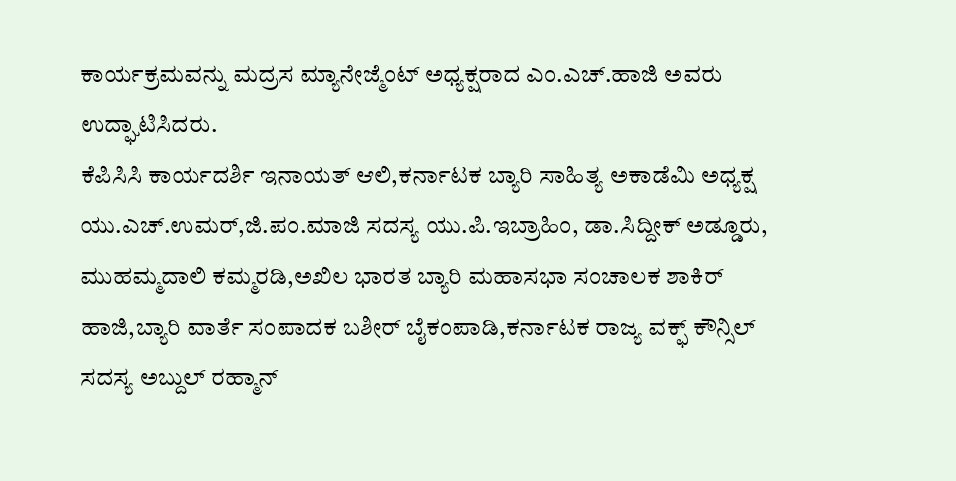ಕಾರ್ಯಕ್ರಮವನ್ನು ಮದ್ರಸ ಮ್ಯಾನೇಜ್ಮೆಂಟ್ ಅಧ್ಯಕ್ಷರಾದ ಎಂ.ಎಚ್.ಹಾಜಿ ಅವರು ಉದ್ಘಾಟಿಸಿದರು.
ಕೆಪಿಸಿಸಿ ಕಾರ್ಯದರ್ಶಿ ಇನಾಯತ್ ಆಲಿ,ಕರ್ನಾಟಕ ಬ್ಯಾರಿ ಸಾಹಿತ್ಯ ಅಕಾಡೆಮಿ ಅಧ್ಯಕ್ಷ ಯು.ಎಚ್.ಉಮರ್,ಜಿ.ಪಂ.ಮಾಜಿ ಸದಸ್ಯ ಯು.ಪಿ.ಇಬ್ರಾಹಿಂ, ಡಾ.ಸಿದ್ದೀಕ್ ಅಡ್ಡೂರು, ಮುಹಮ್ಮದಾಲಿ ಕಮ್ಮರಡಿ,ಅಖಿಲ ಭಾರತ ಬ್ಯಾರಿ ಮಹಾಸಭಾ ಸಂಚಾಲಕ ಶಾಕಿರ್ ಹಾಜಿ,ಬ್ಯಾರಿ ವಾರ್ತೆ ಸಂಪಾದಕ ಬಶೀರ್ ಬೈಕಂಪಾಡಿ,ಕರ್ನಾಟಕ ರಾಜ್ಯ ವಕ್ಫ್ ಕೌನ್ಸಿಲ್ ಸದಸ್ಯ ಅಬ್ದುಲ್ ರಹ್ಮಾನ್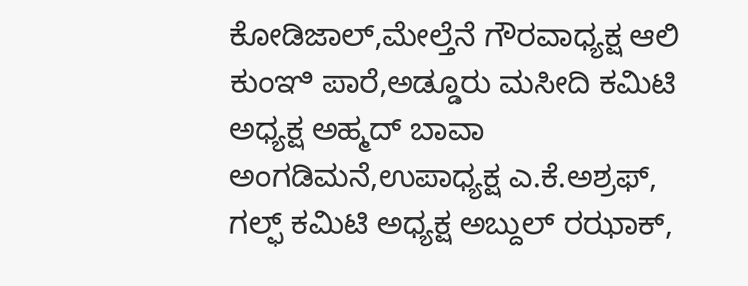ಕೋಡಿಜಾಲ್,ಮೇಲ್ತೆನೆ ಗೌರವಾಧ್ಯಕ್ಷ ಆಲಿ ಕುಂಞಿ ಪಾರೆ,ಅಡ್ಡೂರು ಮಸೀದಿ ಕಮಿಟಿ ಅಧ್ಯಕ್ಷ ಅಹ್ಮದ್ ಬಾವಾ ಅಂಗಡಿಮನೆ,ಉಪಾಧ್ಯಕ್ಷ ಎ.ಕೆ.ಅಶ್ರಫ್, ಗಲ್ಫ್ ಕಮಿಟಿ ಅಧ್ಯಕ್ಷ ಅಬ್ದುಲ್ ರಝಾಕ್,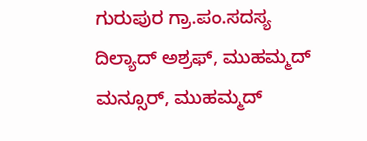ಗುರುಪುರ ಗ್ರಾ.ಪಂ.ಸದಸ್ಯ ದಿಲ್ಯಾದ್ ಅಶ್ರಫ್, ಮುಹಮ್ಮದ್ ಮನ್ಸೂರ್, ಮುಹಮ್ಮದ್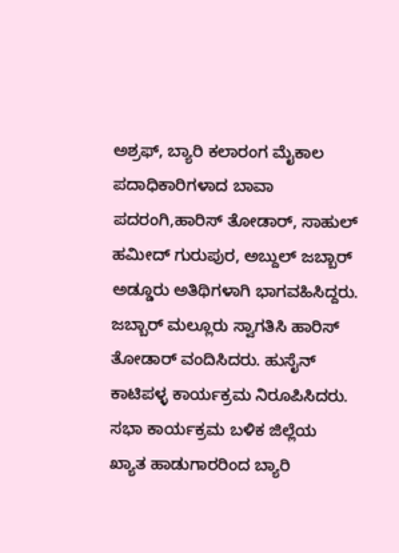ಅಶ್ರಫ್, ಬ್ಯಾರಿ ಕಲಾರಂಗ ಮೈಕಾಲ ಪದಾಧಿಕಾರಿಗಳಾದ ಬಾವಾ ಪದರಂಗಿ,ಹಾರಿಸ್ ತೋಡಾರ್, ಸಾಹುಲ್ ಹಮೀದ್ ಗುರುಪುರ, ಅಬ್ದುಲ್ ಜಬ್ಬಾರ್ ಅಡ್ಡೂರು ಅತಿಥಿಗಳಾಗಿ ಭಾಗವಹಿಸಿದ್ದರು.
ಜಬ್ಬಾರ್ ಮಲ್ಲೂರು ಸ್ವಾಗತಿಸಿ ಹಾರಿಸ್ ತೋಡಾರ್ ವಂದಿಸಿದರು. ಹುಸೈನ್ ಕಾಟಿಪಳ್ಳ ಕಾರ್ಯಕ್ರಮ ನಿರೂಪಿಸಿದರು.
ಸಭಾ ಕಾರ್ಯಕ್ರಮ ಬಳಿಕ ಜಿಲ್ಲೆಯ ಖ್ಯಾತ ಹಾಡುಗಾರರಿಂದ ಬ್ಯಾರಿ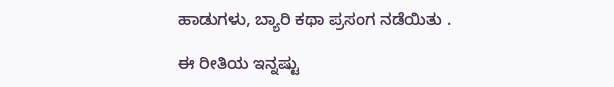ಹಾಡುಗಳು, ಬ್ಯಾರಿ ಕಥಾ ಪ್ರಸಂಗ ನಡೆಯಿತು ‌.

ಈ ರೀತಿಯ ಇನ್ನಷ್ಟು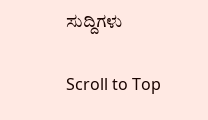ಸುದ್ದಿಗಳು

Scroll to Top